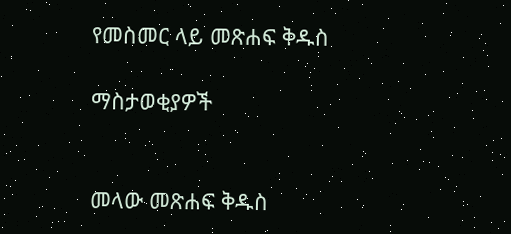የመስመር ላይ መጽሐፍ ቅዱስ

ማስታወቂያዎች


መላው መጽሐፍ ቅዱስ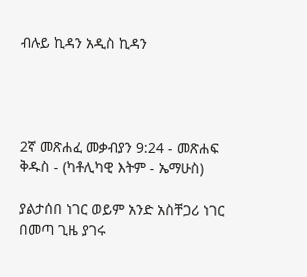ብሉይ ኪዳን አዲስ ኪዳን




2ኛ መጽሐፈ መቃብያን 9:24 - መጽሐፍ ቅዱስ - (ካቶሊካዊ እትም - ኤማሁስ)

ያልታሰበ ነገር ወይም አንድ አስቸጋሪ ነገር በመጣ ጊዜ ያገሩ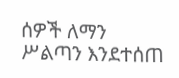ሰዎች ለማን ሥልጣን እንደተሰጠ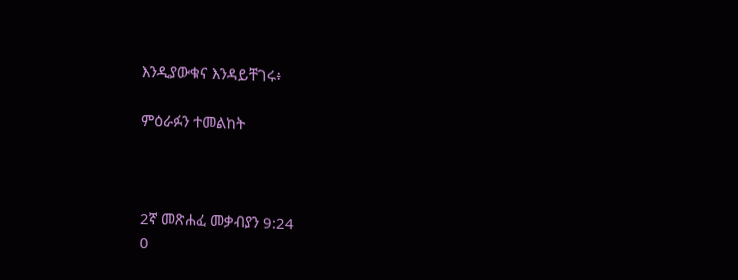እንዲያውቁና እንዳይቸገሩ፥

ምዕራፉን ተመልከት



2ኛ መጽሐፈ መቃብያን 9:24
0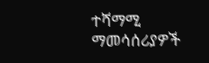ተሻማሚ ማመሳሰሪያዎች